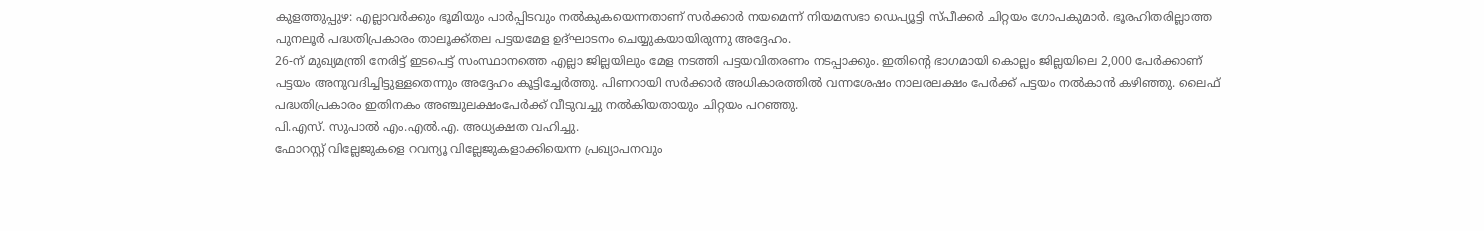കുളത്തുപ്പുഴ: എല്ലാവർക്കും ഭൂമിയും പാർപ്പിടവും നൽകുകയെന്നതാണ് സർക്കാർ നയമെന്ന് നിയമസഭാ ഡെപ്യൂട്ടി സ്പീക്കർ ചിറ്റയം ഗോപകുമാർ. ഭൂരഹിതരില്ലാത്ത പുനലൂർ പദ്ധതിപ്രകാരം താലൂക്ക്തല പട്ടയമേള ഉദ്ഘാടനം ചെയ്യുകയായിരുന്നു അദ്ദേഹം.
26-ന് മുഖ്യമന്ത്രി നേരിട്ട് ഇടപെട്ട് സംസ്ഥാനത്തെ എല്ലാ ജില്ലയിലും മേള നടത്തി പട്ടയവിതരണം നടപ്പാക്കും. ഇതിന്റെ ഭാഗമായി കൊല്ലം ജില്ലയിലെ 2,000 പേർക്കാണ് പട്ടയം അനുവദിച്ചിട്ടുള്ളതെന്നും അദ്ദേഹം കൂട്ടിച്ചേർത്തു. പിണറായി സർക്കാർ അധികാരത്തിൽ വന്നശേഷം നാലരലക്ഷം പേർക്ക് പട്ടയം നൽകാൻ കഴിഞ്ഞു. ലൈഫ് പദ്ധതിപ്രകാരം ഇതിനകം അഞ്ചുലക്ഷംപേർക്ക് വീടുവച്ചു നൽകിയതായും ചിറ്റയം പറഞ്ഞു.
പി.എസ്. സുപാൽ എം.എൽ.എ. അധ്യക്ഷത വഹിച്ചു.
ഫോറസ്റ്റ് വില്ലേജുകളെ റവന്യൂ വില്ലേജുകളാക്കിയെന്ന പ്രഖ്യാപനവും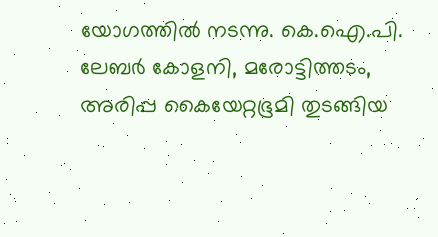യോഗത്തിൽ നടന്നു. കെ.ഐ.പി. ലേബർ കോളനി, മരോട്ടിത്തടം, അരിപ്പ കൈയേറ്റഭൂമി തുടങ്ങിയ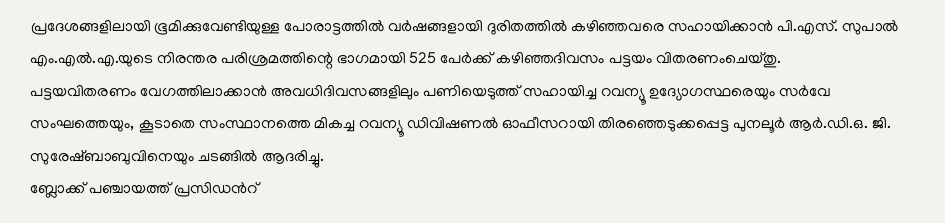പ്രദേശങ്ങളിലായി ഭൂമിക്കുവേണ്ടിയുള്ള പോരാട്ടത്തിൽ വർഷങ്ങളായി ദുരിതത്തിൽ കഴിഞ്ഞവരെ സഹായിക്കാൻ പി.എസ്. സുപാൽ എം.എൽ.എ.യുടെ നിരന്തര പരിശ്രമത്തിന്റെ ഭാഗമായി 525 പേർക്ക് കഴിഞ്ഞദിവസം പട്ടയം വിതരണംചെയ്തു.
പട്ടയവിതരണം വേഗത്തിലാക്കാൻ അവധിദിവസങ്ങളിലും പണിയെടുത്ത് സഹായിച്ച റവന്യൂ ഉദ്യോഗസ്ഥരെയും സർവേ സംഘത്തെയും, കൂടാതെ സംസ്ഥാനത്തെ മികച്ച റവന്യൂ ഡിവിഷണൽ ഓഫീസറായി തിരഞ്ഞെടുക്കപ്പെട്ട പുനലൂർ ആർ.ഡി.ഒ. ജി. സുരേഷ്ബാബുവിനെയും ചടങ്ങിൽ ആദരിച്ചു.
ബ്ലോക്ക് പഞ്ചായത്ത് പ്രസിഡൻറ്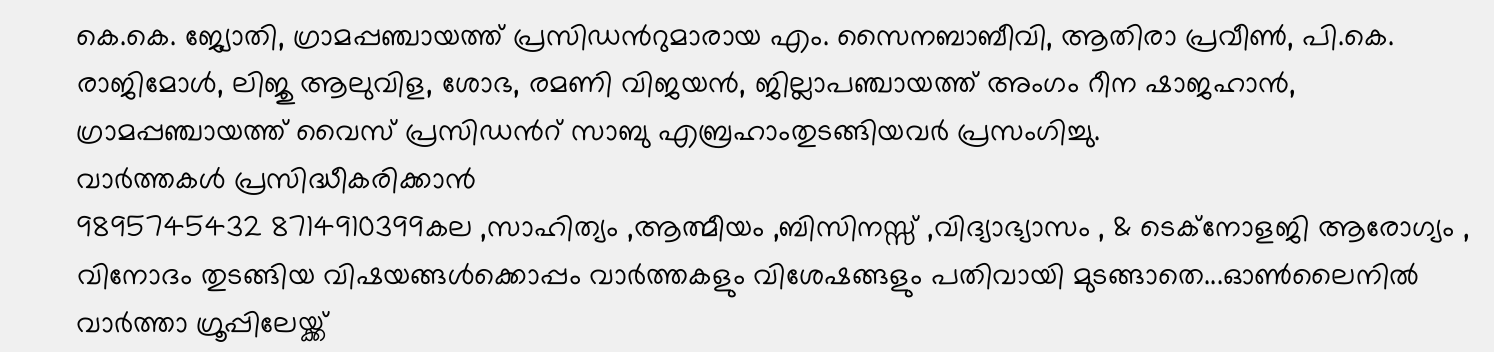കെ.കെ. ജ്യോതി, ഗ്രാമപ്പഞ്ചായത്ത് പ്രസിഡൻറുമാരായ എം. സൈനബാബീവി, ആതിരാ പ്രവീൺ, പി.കെ. രാജിമോൾ, ലിജു ആലുവിള, ശോഭ, രമണി വിജയൻ, ജില്ലാപഞ്ചായത്ത് അംഗം റീന ഷാജഹാൻ, ഗ്രാമപ്പഞ്ചായത്ത് വൈസ് പ്രസിഡൻറ് സാബു എബ്രഹാംതുടങ്ങിയവർ പ്രസംഗിച്ചു.
വാർത്തകൾ പ്രസിദ്ധീകരിക്കാൻ
9895745432 8714910399കല ,സാഹിത്യം ,ആത്മീയം ,ബിസിനസ്സ് ,വിദ്യാഭ്യാസം , & ടെക്നോളജി ആരോഗ്യം , വിനോദം തുടങ്ങിയ വിഷയങ്ങൾക്കൊപ്പം വാർത്തകളും വിശേഷങ്ങളും പതിവായി മുടങ്ങാതെ...ഓൺലൈനിൽ വാർത്താ ഗ്രൂപ്പിലേയ്ക്ക്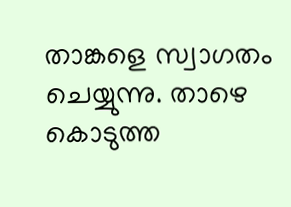താങ്കളെ സ്വാഗതം ചെയ്യുന്നു. താഴെ കൊടുത്ത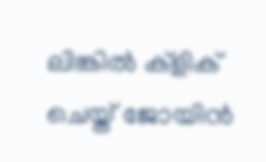ലിങ്കിൽ ക്ളിക് ചെയ്ത് ജോയിൻ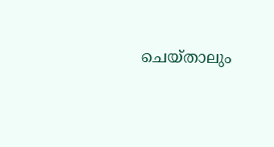ചെയ്താലും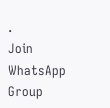.
Join WhatsApp Group